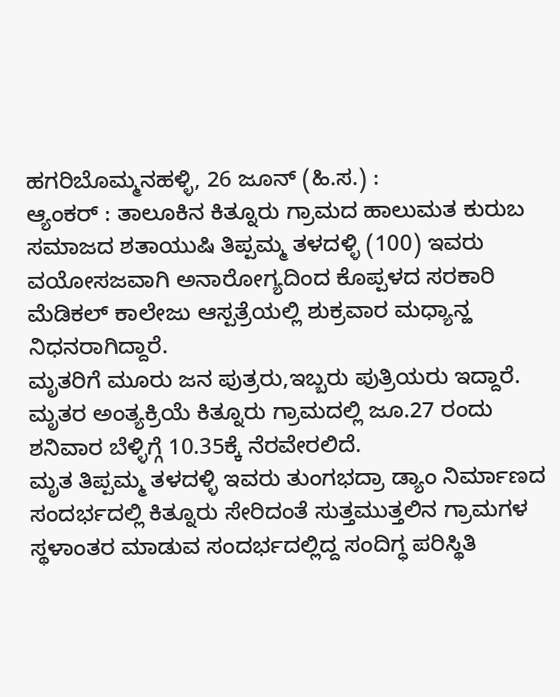ಹಗರಿಬೊಮ್ಮನಹಳ್ಳಿ, 26 ಜೂನ್ (ಹಿ.ಸ.) :
ಆ್ಯಂಕರ್ : ತಾಲೂಕಿನ ಕಿತ್ನೂರು ಗ್ರಾಮದ ಹಾಲುಮತ ಕುರುಬ ಸಮಾಜದ ಶತಾಯುಷಿ ತಿಪ್ಪಮ್ಮ ತಳದಳ್ಳಿ (100) ಇವರು ವಯೋಸಜವಾಗಿ ಅನಾರೋಗ್ಯದಿಂದ ಕೊಪ್ಪಳದ ಸರಕಾರಿ ಮೆಡಿಕಲ್ ಕಾಲೇಜು ಆಸ್ಪತ್ರೆಯಲ್ಲಿ ಶುಕ್ರವಾರ ಮಧ್ಯಾನ್ಹ ನಿಧನರಾಗಿದ್ದಾರೆ.
ಮೃತರಿಗೆ ಮೂರು ಜನ ಪುತ್ರರು,ಇಬ್ಬರು ಪುತ್ರಿಯರು ಇದ್ದಾರೆ.
ಮೃತರ ಅಂತ್ಯಕ್ರಿಯೆ ಕಿತ್ನೂರು ಗ್ರಾಮದಲ್ಲಿ ಜೂ.27 ರಂದು ಶನಿವಾರ ಬೆಳ್ಳಿಗ್ಗೆ 10.35ಕ್ಕೆ ನೆರವೇರಲಿದೆ.
ಮೃತ ತಿಪ್ಪಮ್ಮ ತಳದಳ್ಳಿ ಇವರು ತುಂಗಭದ್ರಾ ಡ್ಯಾಂ ನಿರ್ಮಾಣದ ಸಂದರ್ಭದಲ್ಲಿ ಕಿತ್ನೂರು ಸೇರಿದಂತೆ ಸುತ್ತಮುತ್ತಲಿನ ಗ್ರಾಮಗಳ ಸ್ಥಳಾಂತರ ಮಾಡುವ ಸಂದರ್ಭದಲ್ಲಿದ್ದ ಸಂದಿಗ್ಧ ಪರಿಸ್ಥಿತಿ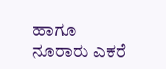ಹಾಗೂ ನೂರಾರು ಎಕರೆ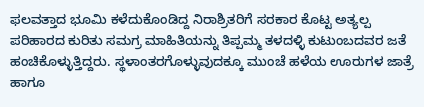ಫಲವತ್ತಾದ ಭೂಮಿ ಕಳೆದುಕೊಂಡಿದ್ದ ನಿರಾಶ್ರಿತರಿಗೆ ಸರಕಾರ ಕೊಟ್ಟ ಅತ್ಯಲ್ಪ ಪರಿಹಾರದ ಕುರಿತು ಸಮಗ್ರ ಮಾಹಿತಿಯನ್ನು ತಿಪ್ಪಮ್ಮ ತಳದಳ್ಳಿ ಕುಟುಂಬದವರ ಜತೆ ಹಂಚಿಕೊಳ್ಳುತ್ತಿದ್ದರು. ಸ್ಥಳಾಂತರಗೊಳ್ಳುವುದಕ್ಕೂ ಮುಂಚೆ ಹಳೆಯ ಊರುಗಳ ಜಾತ್ರೆ ಹಾಗೂ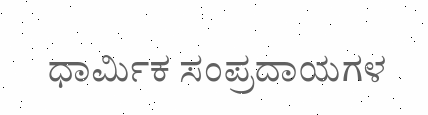ಧಾರ್ಮಿಕ ಸಂಪ್ರದಾಯಗಳ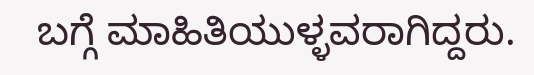ಬಗ್ಗೆ ಮಾಹಿತಿಯುಳ್ಳವರಾಗಿದ್ದರು.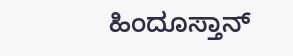ಹಿಂದೂಸ್ತಾನ್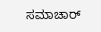ಸಮಾಚಾರ್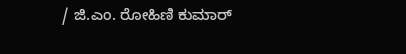/ ಜಿ.ಎಂ. ರೋಹಿಣಿ ಕುಮಾರ್